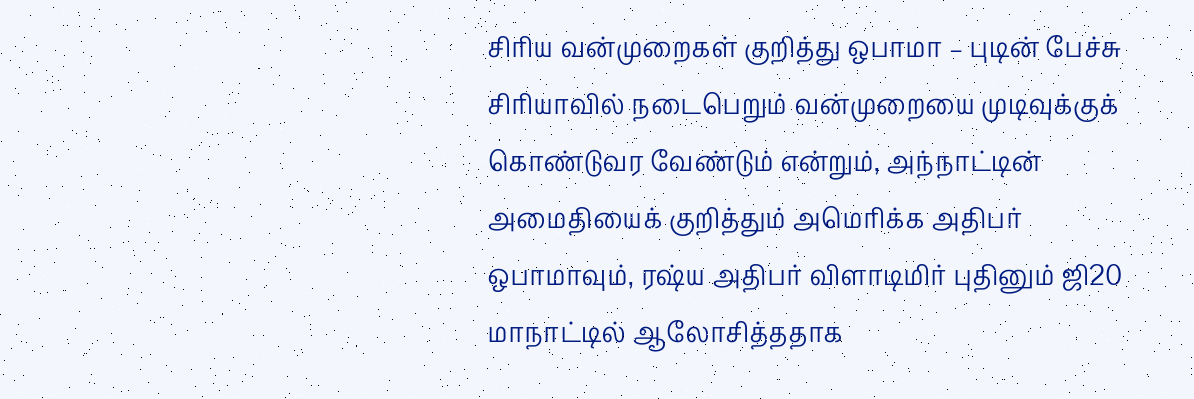சிரிய வன்முறைகள் குறித்து ஒபாமா – புடின் பேச்சு
சிரியாவில் நடைபெறும் வன்முறையை முடிவுக்குக் கொண்டுவர வேண்டும் என்றும், அந்நாட்டின் அமைதியைக் குறித்தும் அமெரிக்க அதிபர் ஒபாமாவும், ரஷ்ய அதிபர் விளாடிமிர் புதினும் ஜி20 மாநாட்டில் ஆலோசித்ததாக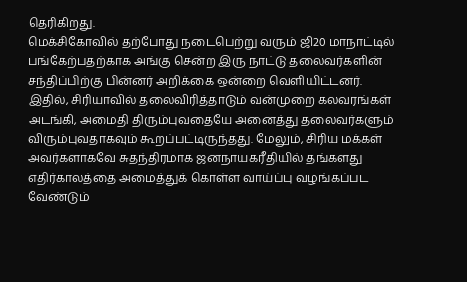தெரிகிறது.
மெக்சிகோவில் தற்போது நடைபெற்று வரும் ஜி20 மாநாட்டில் பங்கேற்பதற்காக அங்கு சென்ற இரு நாட்டு தலைவர்களின் சந்திப்பிற்கு பின்னர் அறிக்கை ஒன்றை வெளியிட்டனர்.
இதில், சிரியாவில் தலைவிரித்தாடும் வன்முறை கலவரங்கள் அடங்கி, அமைதி திரும்புவதையே அனைத்து தலைவர்களும் விரும்புவதாகவும் கூறப்பட்டிருந்தது. மேலும், சிரிய மக்கள் அவர்களாகவே சுதந்திரமாக ஜனநாயகரீதியில் தங்களது எதிர்காலத்தை அமைத்துக் கொள்ள வாய்ப்பு வழங்கப்பட வேண்டும்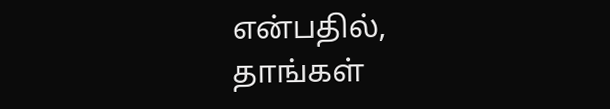என்பதில், தாங்கள்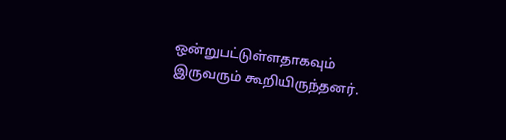ஒன்றுபட்டுள்ளதாகவும் இருவரும் கூறியிருந்தனர்.